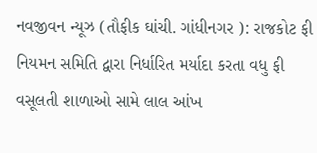નવજીવન ન્યૂઝ (તૌફીક ઘાંચી. ગાંધીનગર ): રાજકોટ ફી નિયમન સમિતિ દ્વારા નિર્ધારિત મર્યાદા કરતા વધુ ફી વસૂલતી શાળાઓ સામે લાલ આંખ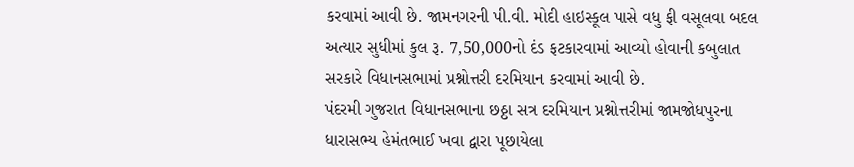કરવામાં આવી છે. જામનગરની પી.વી. મોદી હાઇસ્કૂલ પાસે વધુ ફી વસૂલવા બદલ અત્યાર સુધીમાં કુલ રૂ. 7,50,000નો દંડ ફટકારવામાં આવ્યો હોવાની કબુલાત સરકારે વિધાનસભામાં પ્રશ્નોત્તરી દરમિયાન કરવામાં આવી છે.
પંદરમી ગુજરાત વિધાનસભાના છઠ્ઠા સત્ર દરમિયાન પ્રશ્નોત્તરીમાં જામજોધપુરના ધારાસભ્ય હેમંતભાઈ ખવા દ્વારા પૂછાયેલા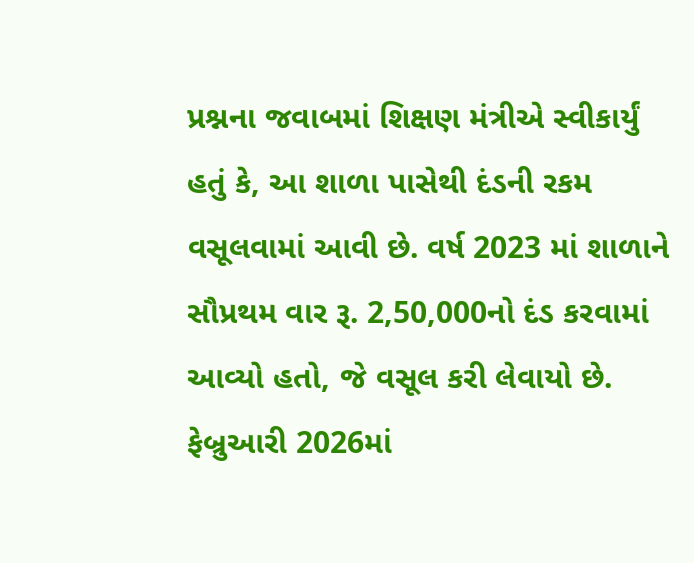પ્રશ્નના જવાબમાં શિક્ષણ મંત્રીએ સ્વીકાર્યું હતું કે, આ શાળા પાસેથી દંડની રકમ વસૂલવામાં આવી છે. વર્ષ 2023 માં શાળાને સૌપ્રથમ વાર રૂ. 2,50,000નો દંડ કરવામાં આવ્યો હતો, જે વસૂલ કરી લેવાયો છે. ફેબ્રુઆરી 2026માં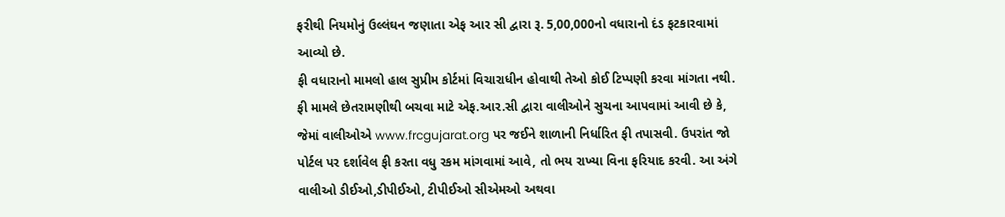ફરીથી નિયમોનું ઉલ્લંઘન જણાતા એફ આર સી દ્વારા રૂ. 5,00,000નો વધારાનો દંડ ફટકારવામાં આવ્યો છે.
ફી વધારાનો મામલો હાલ સુપ્રીમ કોર્ટમાં વિચારાધીન હોવાથી તેઓ કોઈ ટિપ્પણી કરવા માંગતા નથી.
ફી મામલે છેતરામણીથી બચવા માટે એફ.આર.સી દ્વારા વાલીઓને સુચના આપવામાં આવી છે કે, જેમાં વાલીઓએ www.frcgujarat.org પર જઈને શાળાની નિર્ધારિત ફી તપાસવી. ઉપરાંત જો પોર્ટલ પર દર્શાવેલ ફી કરતા વધુ રકમ માંગવામાં આવે, તો ભય રાખ્યા વિના ફરિયાદ કરવી. આ અંગે વાલીઓ ડીઈઓ,ડીપીઈઓ, ટીપીઈઓ સીએમઓ અથવા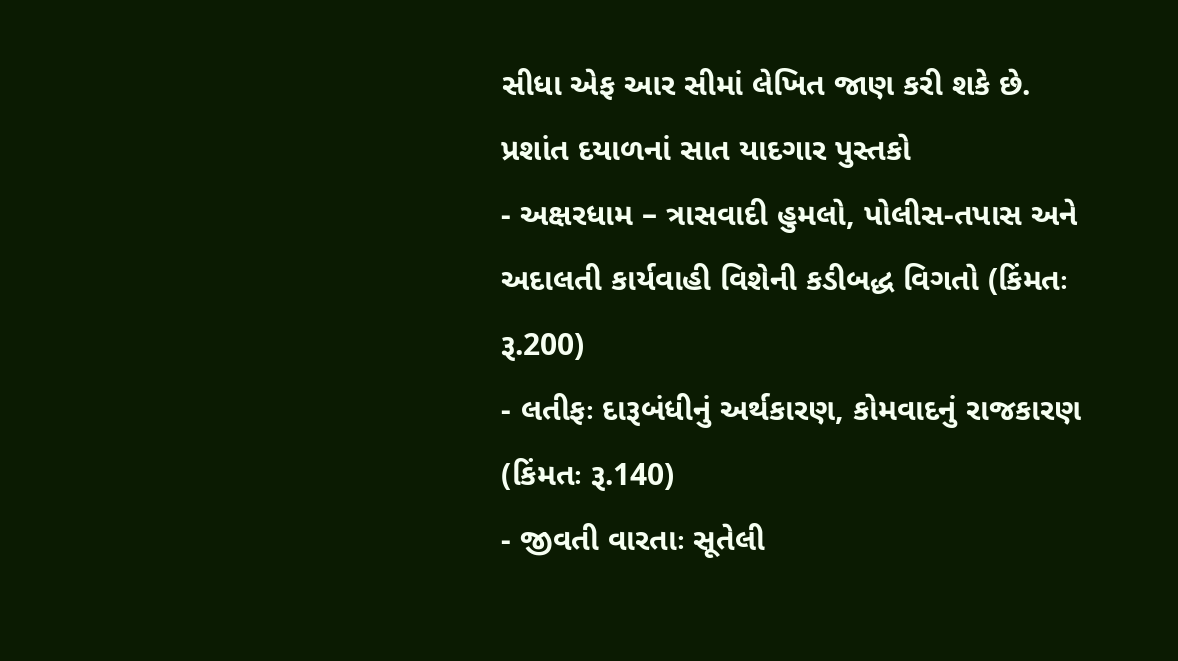સીધા એફ આર સીમાં લેખિત જાણ કરી શકે છે.
પ્રશાંત દયાળનાં સાત યાદગાર પુસ્તકો
- અક્ષરધામ – ત્રાસવાદી હુમલો, પોલીસ-તપાસ અને અદાલતી કાર્યવાહી વિશેની કડીબદ્ધ વિગતો (કિંમતઃ રૂ.200)
- લતીફઃ દારૂબંધીનું અર્થકારણ, કોમવાદનું રાજકારણ (કિંમતઃ રૂ.140)
- જીવતી વારતાઃ સૂતેલી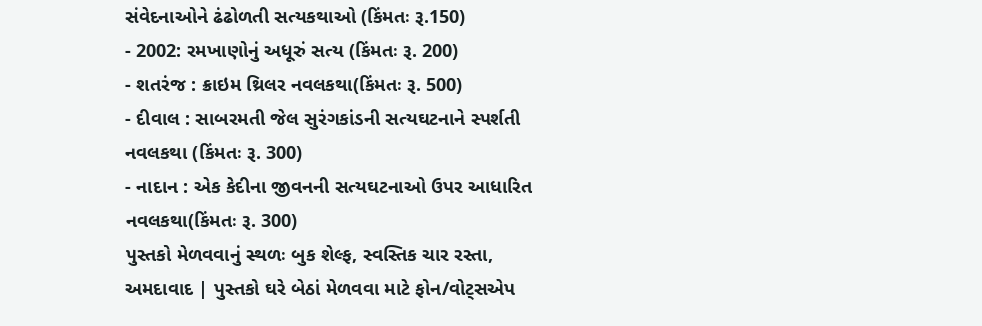સંવેદનાઓને ઢંઢોળતી સત્યકથાઓ (કિંમતઃ રૂ.150)
- 2002: રમખાણોનું અધૂરું સત્ય (કિંમતઃ રૂ. 200)
- શતરંજ : ક્રાઇમ થ્રિલર નવલકથા(કિંમતઃ રૂ. 500)
- દીવાલ : સાબરમતી જેલ સુરંગકાંડની સત્યઘટનાને સ્પર્શતી નવલકથા (કિંમતઃ રૂ. 300)
- નાદાન : એક કેદીના જીવનની સત્યઘટનાઓ ઉપર આધારિત નવલકથા(કિંમતઃ રૂ. 300)
પુસ્તકો મેળવવાનું સ્થળઃ બુક શેલ્ફ, સ્વસ્તિક ચાર રસ્તા, અમદાવાદ | પુસ્તકો ઘરે બેઠાં મેળવવા માટે ફોન/વોટ્સએપ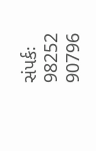સંપર્કઃ 98252 90796